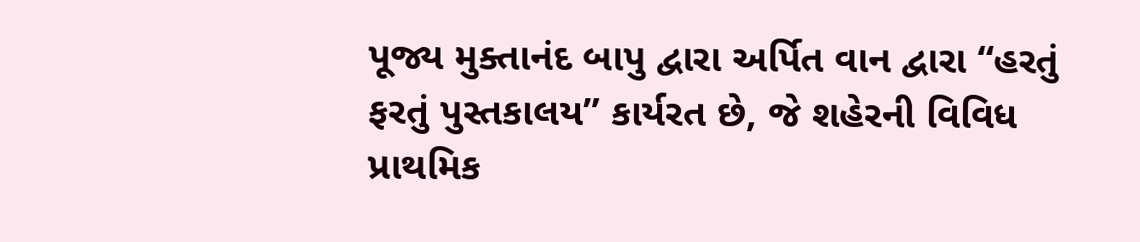પૂજ્ય મુક્તાનંદ બાપુ દ્વારા અર્પિત વાન દ્વારા “હરતું ફરતું પુસ્તકાલય” કાર્યરત છે, જે શહેરની વિવિધ પ્રાથમિક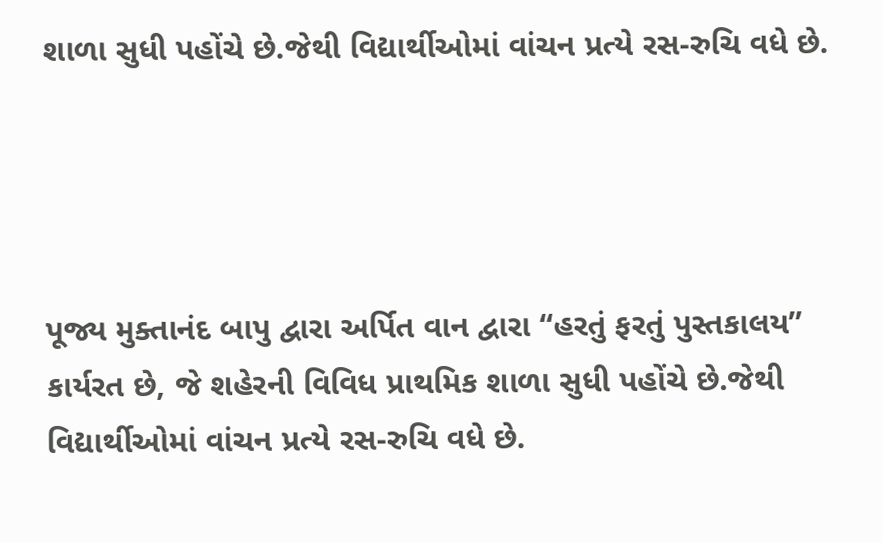શાળા સુધી પહોંચે છે.જેથી વિદ્યાર્થીઓમાં વાંચન પ્રત્યે રસ-રુચિ વધે છે.




પૂજ્ય મુક્તાનંદ બાપુ દ્વારા અર્પિત વાન દ્વારા “હરતું ફરતું પુસ્તકાલય” કાર્યરત છે, જે શહેરની વિવિધ પ્રાથમિક શાળા સુધી પહોંચે છે.જેથી વિદ્યાર્થીઓમાં વાંચન પ્રત્યે રસ-રુચિ વધે છે.